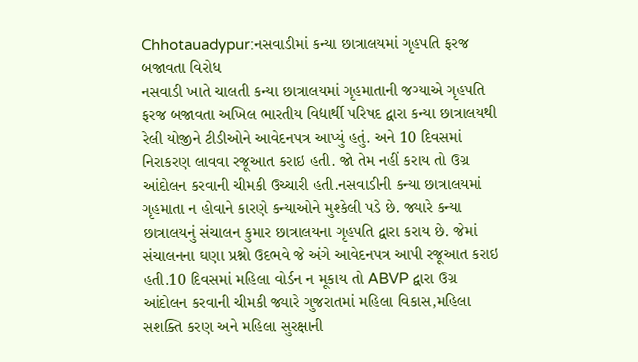Chhotauadypur:નસવાડીમાં કન્યા છાત્રાલયમાં ગૃહપતિ ફરજ બજાવતા વિરોધ
નસવાડી ખાતે ચાલતી કન્યા છાત્રાલયમાં ગૃહમાતાની જગ્યાએ ગૃહપતિ ફરજ બજાવતા અખિલ ભારતીય વિદ્યાર્થી પરિષદ દ્વારા કન્યા છાત્રાલયથી રેલી યોજીને ટીડીઓને આવેદનપત્ર આપ્યું હતું. અને 10 દિવસમાં નિરાકરણ લાવવા રજૂઆત કરાઇ હતી. જો તેમ નહીં કરાય તો ઉગ્ર આંદોલન કરવાની ચીમકી ઉચ્ચારી હતી.નસવાડીની કન્યા છાત્રાલયમાં ગૃહમાતા ન હોવાને કારણે કન્યાઓને મુશ્કેલી પડે છે. જ્યારે કન્યા છાત્રાલયનું સંચાલન કુમાર છાત્રાલયના ગૃહપતિ દ્વારા કરાય છે. જેમાં સંચાલનના ઘણા પ્રશ્નો ઉદભવે જે અંગે આવેદનપત્ર આપી રજૂઆત કરાઇ હતી.10 દિવસમાં મહિલા વોર્ડન ન મૂકાય તો ABVP દ્વારા ઉગ્ર આંદોલન કરવાની ચીમકી જ્યારે ગુજરાતમાં મહિલા વિકાસ,મહિલા સશક્તિ કરણ અને મહિલા સુરક્ષાની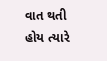વાત થતી હોય ત્યારે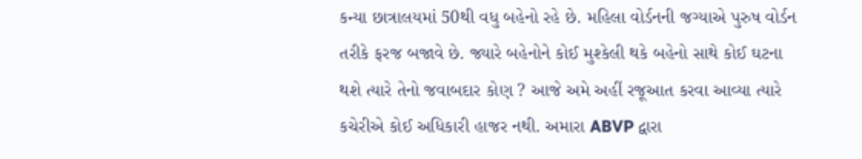કન્યા છાત્રાલયમાં 50થી વધુ બહેનો રહે છે. મહિલા વોર્ડનની જગ્યાએ પુરુષ વોર્ડન તરીકે ફરજ બજાવે છે. જ્યારે બહેનોને કોઈ મુશ્કેલી થકે બહેનો સાથે કોઈ ઘટના થશે ત્યારે તેનો જવાબદાર કોણ ? આજે અમે અહીં રજૂઆત કરવા આવ્યા ત્યારે કચેરીએ કોઈ અધિકારી હાજર નથી. અમારા ABVP દ્વારા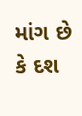માંગ છે કે દશ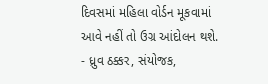દિવસમાં મહિલા વોર્ડન મૂકવામાં આવે નહીં તો ઉગ્ર આંદોલન થશે. - ધ્રુવ ઠક્કર, સંયોજક,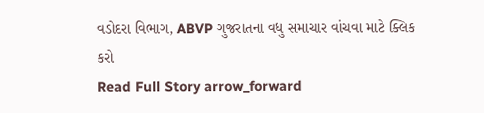વડોદરા વિભાગ, ABVP ગુજરાતના વધુ સમાચાર વાંચવા માટે ક્લિક કરો
Read Full Story arrow_forward